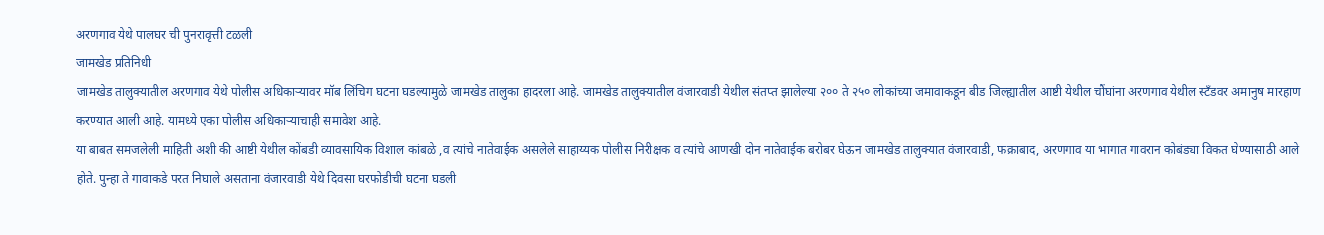अरणगाव येथे पालघर ची पुनरावृत्ती टळली
जामखेड प्रतिनिधी
जामखेड तालुक्यातील अरणगाव येथे पोलीस अधिकाऱ्यावर मॉब लिंचिग घटना घडल्यामुळे जामखेड तालुका हादरला आहे. जामखेड तालुक्यातील वंजारवाडी येथील संतप्त झालेल्या २०० ते २५० लोकांच्या जमावाकडून बीड जिल्ह्यातील आष्टी येथील चौंघांना अरणगाव येथील स्टँडवर अमानुष मारहाण करण्यात आली आहे. यामध्ये एका पोलीस अधिकाऱ्याचाही समावेश आहे.
या बाबत समजलेली माहिती अशी की आष्टी येथील कोंबडी व्यावसायिक विशाल कांबळे ,व त्यांचे नातेवाईक असलेले साहाय्यक पोलीस निरीक्षक व त्यांचे आणखी दोन नातेवाईक बरोबर घेऊन जामखेड तालुक्यात वंजारवाडी, फक्राबाद, अरणगाव या भागात गावरान कोबंड्या विकत घेण्यासाठी आले होते. पुन्हा ते गावाकडे परत निघाले असताना वंजारवाडी येथे दिवसा घरफोडीची घटना घडली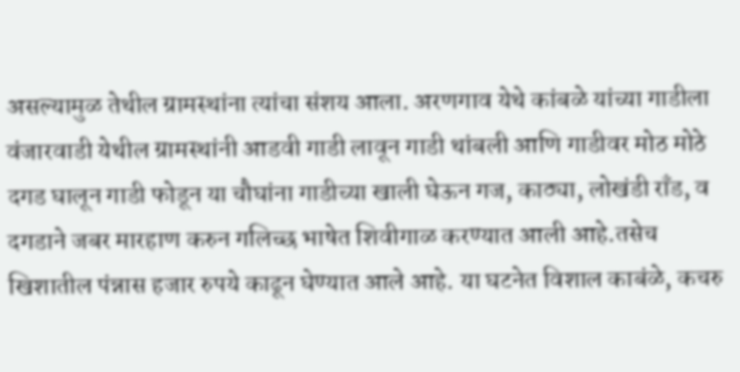असल्यामुळ तेथील ग्रामस्थांना त्यांचा संशय आला. अरणगाव येथे कांबळे यांच्या गाडीला वंजारवाडी येथील ग्रामस्थांनी आडवी गाडी लावून गाडी थांबली आणि गाडीवर मोठ मोठे दगड घालून गाडी फोडून या चौघांना गाडीच्या खाली घेऊन गज, काठ्या, लोखंडी राँड, व दगडाने जबर मारहाण करुन गलिच्छ भाषेत शिवीगाळ करण्यात आली आहे.तसेच खिशातील पंन्नास हजार रुपये काढून घेण्यात आले आहे. या घटनेत विशाल काबंळे, कचरु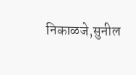निकाळजे,सुनील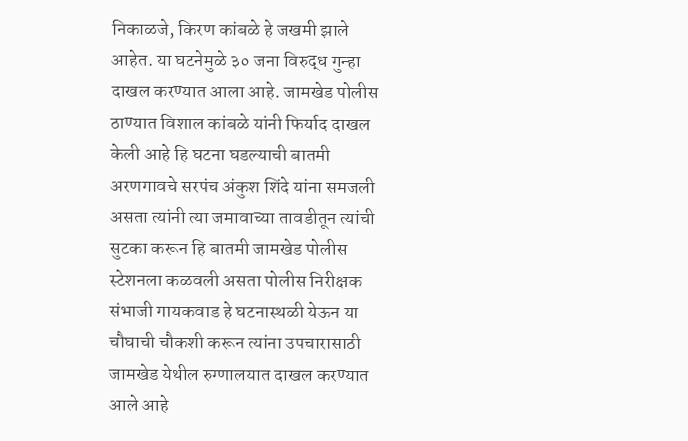निकाळजे, किरण कांबळे हे जखमी झाले आहेत. या घटनेमुळे ३० जना विरुद्ध गुन्हा दाखल करण्यात आला आहे. जामखेड पोलीस ठाण्यात विशाल कांबळे यांनी फिर्याद दाखल केली आहे हि घटना घडल्याची बातमी अरणगावचे सरपंच अंकुश शिंदे यांना समजली असता त्यांनी त्या जमावाच्या तावडीतून त्यांची सुटका करून हि बातमी जामखेड पोलीस स्टेशनला कळवली असता पोलीस निरीक्षक संभाजी गायकवाड हे घटनास्थळी येऊन या चौघाची चौकशी करून त्यांना उपचारासाठी जामखेड येथील रुग्णालयात दाखल करण्यात आले आहे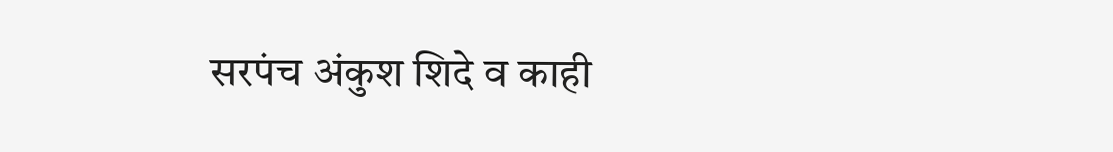सरपंच अंकुश शिदे व काही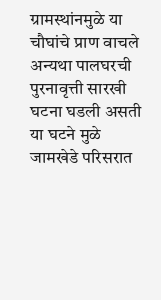ग्रामस्थांनमुळे या चौघांचे प्राण वाचले अन्यथा पालघरची पुरनावृत्ती सारखी घटना घडली असती या घटने मुळे जामखेडे परिसरात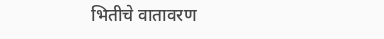भितीचे वातावरण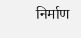निर्माण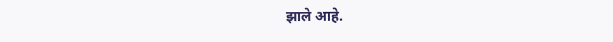झाले आहे.